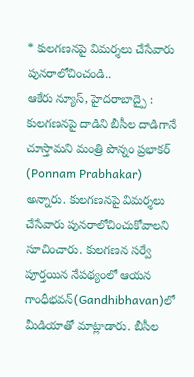* కులగణనపై విమర్శలు చేసేవారు పునరాలోచించండి..
ఆకేరు న్యూస్, హైదరాబాద్పై : కులగణనపై దాడిని బీసీల దాడిగానే చూస్తామని మంత్రి పొన్నం ప్రభాకర్ (Ponnam Prabhakar) అన్నారు. కులగణనపై విమర్శలు చేసేవారు పునరాలోచించుకోవాలని సూచించారు. కులగణన సర్వే పూర్తయిన నేపథ్యంలో ఆయన గాంధీభవన్(Gandhibhavan)లో మీడియాతో మాట్లాడారు. బీసీల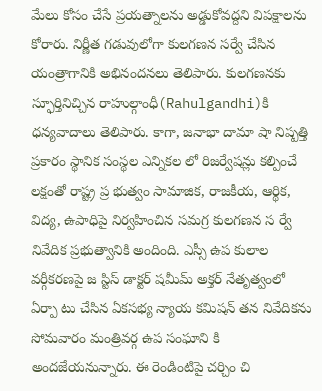మేలు కోసం చేసే ప్రయత్నాలను అడ్డుకోవద్దని విపక్షాలను కోరారు. నిర్ణీత గడువులోగా కులగణన సర్వే చేసిన యంత్రాగానికి అభినందనలు తెలిపారు. కులగణనకు స్ఫూర్తినిచ్చిన రాహుల్గాంధీ(Rahulgandhi)కి ధన్యవాదాలు తెలిపారు. కాగా, జనాభా దామా షా నిష్పత్తి ప్రకారం స్థానిక సంస్థల ఎన్నికల లో రిజర్వేషన్లు కల్పించే లక్షంతో రాష్ట్ర ప్ర భుత్వం సామాజిక, రాజకీయ, ఆర్థిక, విద్య, ఉపాధిపై నిర్వహించిన సమగ్ర కులగణన స ర్వే నివేదిక ప్రభుత్వానికి అందింది. ఎస్సీ ఉప కులాల వర్గీకరణపై జ స్టిస్ డాక్టర్ షమీమ్ అక్తర్ నేతృత్వంలో ఏర్పా టు చేసిన ఏకసభ్య న్యాయ కమిషన్ తన నివేదికను సోమవారం మంత్రివర్గ ఉప సంఘాని కి అందజేయనున్నారు. ఈ రెండింటిపై చర్చిం చి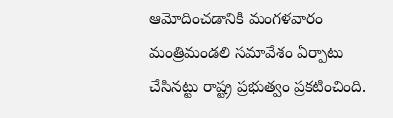ఆమోదించడానికి మంగళవారం మంత్రిమండలి సమావేశం ఏర్పాటు చేసినట్టు రాష్ట్ర ప్రభుత్వం ప్రకటించింది.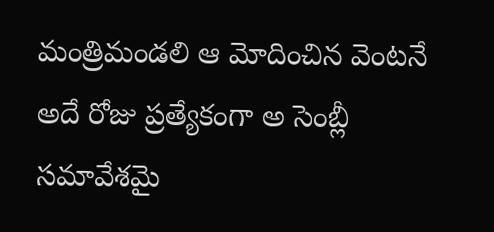మంత్రిమండలి ఆ మోదించిన వెంటనే అదే రోజు ప్రత్యేకంగా అ సెంబ్లీ సమావేశమై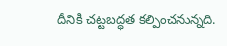దీనికి చట్టబద్ధత కల్పించనున్నది.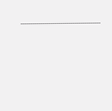………………………………….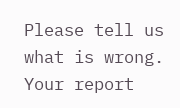Please tell us what is wrong. Your report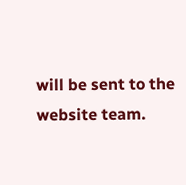will be sent to the website team.